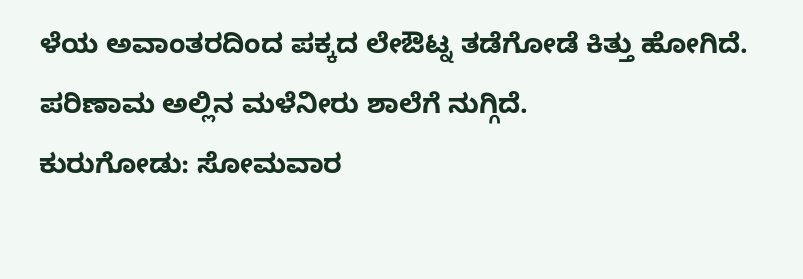ಳೆಯ ಅವಾಂತರದಿಂದ ಪಕ್ಕದ ಲೇಔಟ್ನ ತಡೆಗೋಡೆ ಕಿತ್ತು ಹೋಗಿದೆ. ಪರಿಣಾಮ ಅಲ್ಲಿನ ಮಳೆನೀರು ಶಾಲೆಗೆ ನುಗ್ಗಿದೆ.
ಕುರುಗೋಡು: ಸೋಮವಾರ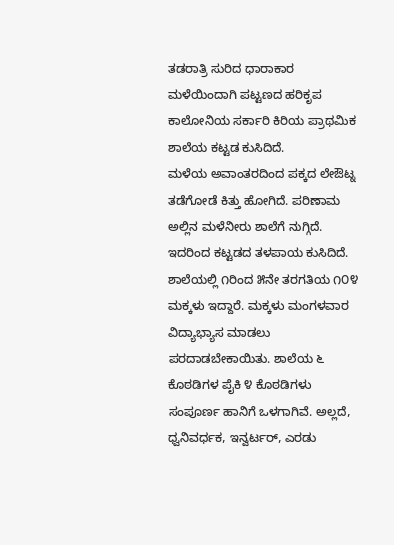ತಡರಾತ್ರಿ ಸುರಿದ ಧಾರಾಕಾರ ಮಳೆಯಿಂದಾಗಿ ಪಟ್ಟಣದ ಹರಿಕೃಪ ಕಾಲೋನಿಯ ಸರ್ಕಾರಿ ಕಿರಿಯ ಪ್ರಾಥಮಿಕ ಶಾಲೆಯ ಕಟ್ಟಡ ಕುಸಿದಿದೆ.
ಮಳೆಯ ಅವಾಂತರದಿಂದ ಪಕ್ಕದ ಲೇಔಟ್ನ ತಡೆಗೋಡೆ ಕಿತ್ತು ಹೋಗಿದೆ. ಪರಿಣಾಮ ಅಲ್ಲಿನ ಮಳೆನೀರು ಶಾಲೆಗೆ ನುಗ್ಗಿದೆ. ಇದರಿಂದ ಕಟ್ಟಡದ ತಳಪಾಯ ಕುಸಿದಿದೆ.
ಶಾಲೆಯಲ್ಲಿ ೧ರಿಂದ ೫ನೇ ತರಗತಿಯ ೧೦೪ ಮಕ್ಕಳು ಇದ್ದಾರೆ. ಮಕ್ಕಳು ಮಂಗಳವಾರ ವಿದ್ಯಾಭ್ಯಾಸ ಮಾಡಲು ಪರದಾಡಬೇಕಾಯಿತು. ಶಾಲೆಯ ೬ ಕೊಠಡಿಗಳ ಪೈಕಿ ೪ ಕೊಠಡಿಗಳು ಸಂಪೂರ್ಣ ಹಾನಿಗೆ ಒಳಗಾಗಿವೆ. ಅಲ್ಲದೆ, ಧ್ವನಿವರ್ಧಕ, ಇನ್ವರ್ಟರ್, ಎರಡು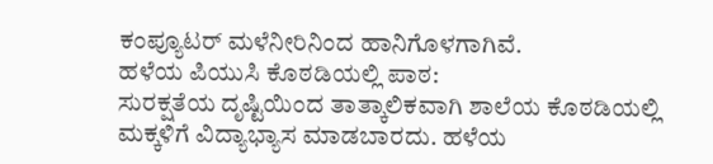ಕಂಪ್ಯೂಟರ್ ಮಳೆನೀರಿನಿಂದ ಹಾನಿಗೊಳಗಾಗಿವೆ.
ಹಳೆಯ ಪಿಯುಸಿ ಕೊಠಡಿಯಲ್ಲಿ ಪಾಠ:
ಸುರಕ್ಷತೆಯ ದೃಷ್ಟಿಯಿಂದ ತಾತ್ಕಾಲಿಕವಾಗಿ ಶಾಲೆಯ ಕೊಠಡಿಯಲ್ಲಿ ಮಕ್ಕಳಿಗೆ ವಿದ್ಯಾಭ್ಯಾಸ ಮಾಡಬಾರದು. ಹಳೆಯ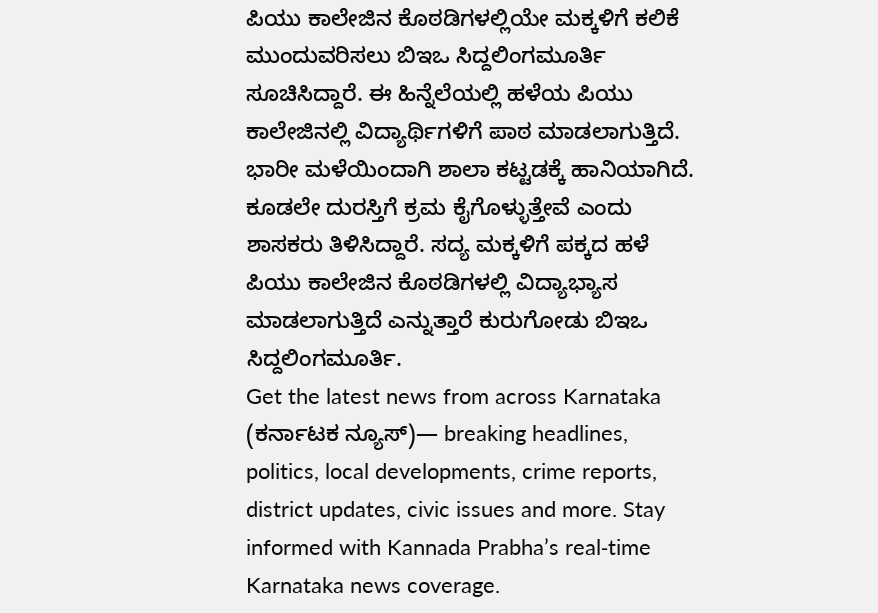ಪಿಯು ಕಾಲೇಜಿನ ಕೊಠಡಿಗಳಲ್ಲಿಯೇ ಮಕ್ಕಳಿಗೆ ಕಲಿಕೆ ಮುಂದುವರಿಸಲು ಬಿಇಒ ಸಿದ್ದಲಿಂಗಮೂರ್ತಿ ಸೂಚಿಸಿದ್ದಾರೆ. ಈ ಹಿನ್ನೆಲೆಯಲ್ಲಿ ಹಳೆಯ ಪಿಯು ಕಾಲೇಜಿನಲ್ಲಿ ವಿದ್ಯಾರ್ಥಿಗಳಿಗೆ ಪಾಠ ಮಾಡಲಾಗುತ್ತಿದೆ.
ಭಾರೀ ಮಳೆಯಿಂದಾಗಿ ಶಾಲಾ ಕಟ್ಟಡಕ್ಕೆ ಹಾನಿಯಾಗಿದೆ. ಕೂಡಲೇ ದುರಸ್ತಿಗೆ ಕ್ರಮ ಕೈಗೊಳ್ಳುತ್ತೇವೆ ಎಂದು ಶಾಸಕರು ತಿಳಿಸಿದ್ದಾರೆ. ಸದ್ಯ ಮಕ್ಕಳಿಗೆ ಪಕ್ಕದ ಹಳೆ ಪಿಯು ಕಾಲೇಜಿನ ಕೊಠಡಿಗಳಲ್ಲಿ ವಿದ್ಯಾಭ್ಯಾಸ ಮಾಡಲಾಗುತ್ತಿದೆ ಎನ್ನುತ್ತಾರೆ ಕುರುಗೋಡು ಬಿಇಒ ಸಿದ್ದಲಿಂಗಮೂರ್ತಿ.
Get the latest news from across Karnataka (ಕರ್ನಾಟಕ ನ್ಯೂಸ್)— breaking headlines, politics, local developments, crime reports, district updates, civic issues and more. Stay informed with Kannada Prabha’s real‑time Karnataka news coverage.